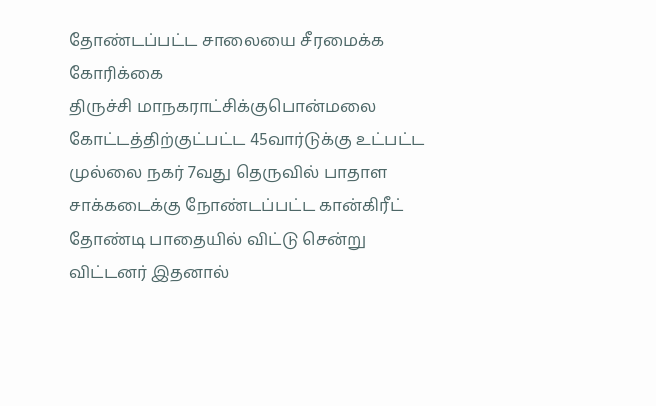தோண்டப்பட்ட சாலையை சீரமைக்க கோரிக்கை
திருச்சி மாநகராட்சிக்குபொன்மலை கோட்டத்திற்குட்பட்ட 45வார்டுக்கு உட்பட்ட முல்லை நகர் 7வது தெருவில் பாதாள சாக்கடைக்கு நோண்டப்பட்ட கான்கிரீட் தோண்டி பாதையில் விட்டு சென்று விட்டனர் இதனால்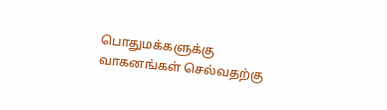பொதுமக்களுக்கு வாகனங்கள் செல்வதற்கு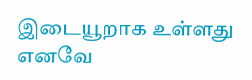இடையூறாக உள்ளது எனவே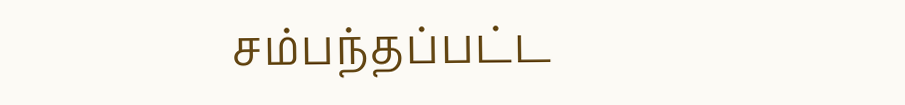சம்பந்தப்பட்ட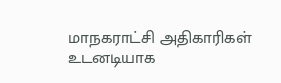மாநகராட்சி அதிகாரிகள் உடனடியாக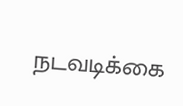நடவடிக்கை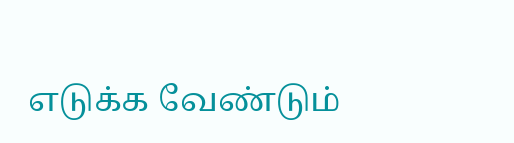எடுக்க வேண்டும்